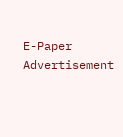E-Paper
Advertisement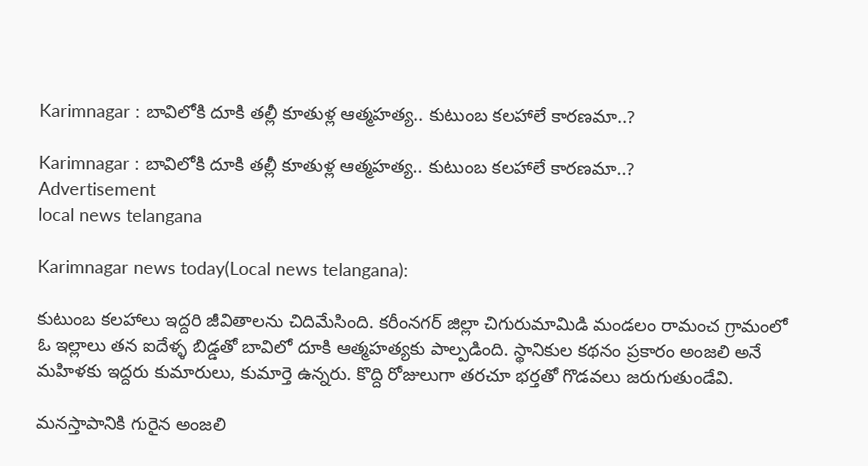Karimnagar : బావిలోకి దూకి తల్లీ కూతుళ్ల ఆత్మహత్య.. కుటుంబ కలహాలే కారణమా..?

Karimnagar : బావిలోకి దూకి తల్లీ కూతుళ్ల ఆత్మహత్య.. కుటుంబ కలహాలే కారణమా..?
Advertisement
local news telangana

Karimnagar news today(Local news telangana):

కుటుంబ కలహాలు ఇద్దరి జీవితాలను చిదిమేసింది. కరీంనగర్ జిల్లా చిగురుమామిడి మండలం రామంచ గ్రామంలో ఓ ఇల్లాలు తన ఐదేళ్ళ బిడ్డతో బావిలో దూకి ఆత్మహత్యకు పాల్పడింది. స్థానికుల కథనం ప్రకారం అంజలి అనే మహిళకు ఇద్దరు కుమారులు, కుమార్తె ఉన్నరు. కొద్ది రోజులుగా తరచూ భర్తతో గొడవలు జరుగుతుండేవి.

మనస్తాపానికి గురైన అంజలి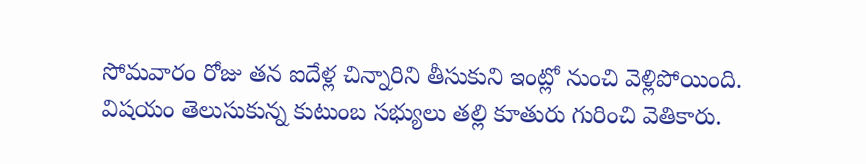సోమవారం రోజు తన ఐదేళ్ల చిన్నారిని తీసుకుని ఇంట్లో నుంచి వెళ్లిపోయింది. విషయం తెలుసుకున్న కుటుంబ సభ్యులు తల్లి కూతురు గురించి వెతికారు.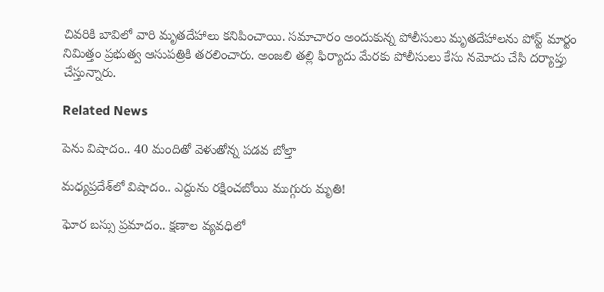చివరికి బావిలో వారి మృతదేహాలు కనిపించాయి. సమాచారం అందుకున్న పోలీసులు మృతదేహాలను పోస్ట్ మార్టం నిమిత్తం ప్రభుత్వ ఆసుపత్రికి తరలించారు. అంజలి తల్లి ఫిర్యాదు మేరకు పోలీసులు కేసు నమోదు చేసి దర్యాప్తు చేస్తున్నారు.

Related News

పెను విషాదం.. 40 మందితో వెళుతోన్న ప‌డ‌వ బోల్తా

మధ్యప్రదేశ్‌లో విషాదం.. ఎద్దును రక్షించబోయి ముగ్గురు మృతి!

ఘోర బస్సు ప్రమాదం.. క్షణాల వ్యవధిలో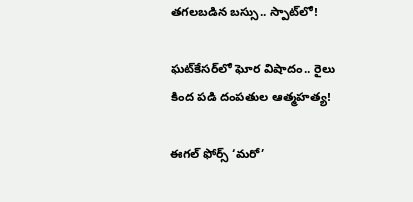తగలబడిన బస్సు.. స్పాట్‌లో!

ఘట్‌కేసర్‌లో ఘోర విషాదం.. రైలు కింద పడి దంపతుల ఆత్మహత్య!

ఈగల్ ఫోర్స్ ‘మరో’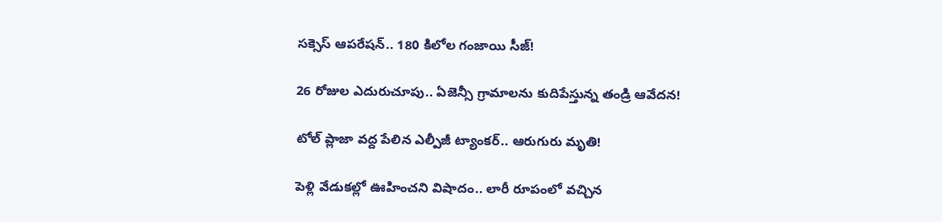సక్సెస్ ఆపరేషన్.. 180 కిలోల గంజాయి సీజ్!

26 రోజుల ఎదురుచూపు.. ఏజెన్సీ గ్రామాలను కుదిపేస్తున్న తండ్రి ఆవేదన!

టోల్ ప్లాజా వద్ద పేలిన ఎల్పీజీ ట్యాంకర్.. ఆరుగురు మృతి!

పెళ్లి వేడుకల్లో ఊహించని విషాదం.. లారీ రూపంలో వచ్చిన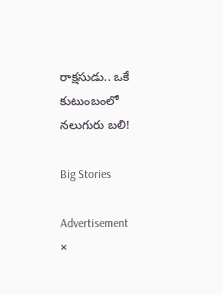రాక్షసుడు.. ఒకే కుటుంబంలో నలుగురు బలి!

Big Stories

Advertisement
×